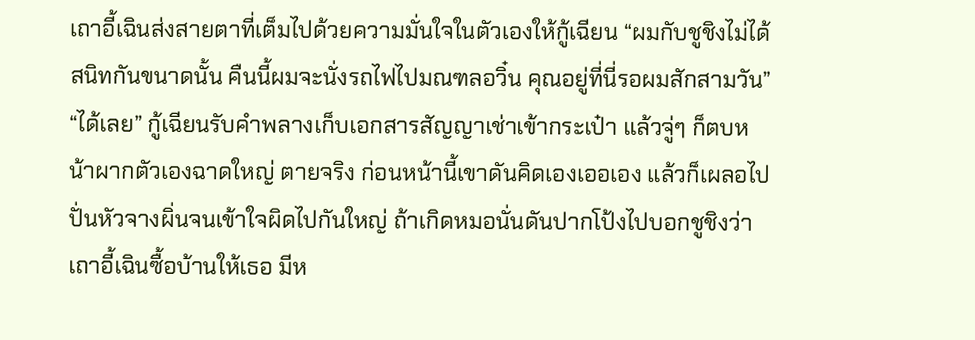เถาอี้เฉินส่งสายตาที่เต็มไปด้วยความมั่นใจในตัวเองให้กู้เฉียน “ผมกับชูชิงไม่ได้สนิทกันขนาดนั้น คืนนี้ผมจะนั่งรถไฟไปมณฑลอวิ๋น คุณอยู่ที่นี่รอผมสักสามวัน”
“ได้เลย” กู้เฉียนรับคำพลางเก็บเอกสารสัญญาเช่าเข้ากระเป๋า แล้วจู่ๆ ก็ตบหน้าผากตัวเองฉาดใหญ่ ตายจริง ก่อนหน้านี้เขาดันคิดเองเออเอง แล้วก็เผลอไปปั่นหัวจางผิ่นจนเข้าใจผิดไปกันใหญ่ ถ้าเกิดหมอนั่นดันปากโป้งไปบอกชูชิงว่าเถาอี้เฉินซื้อบ้านให้เธอ มีห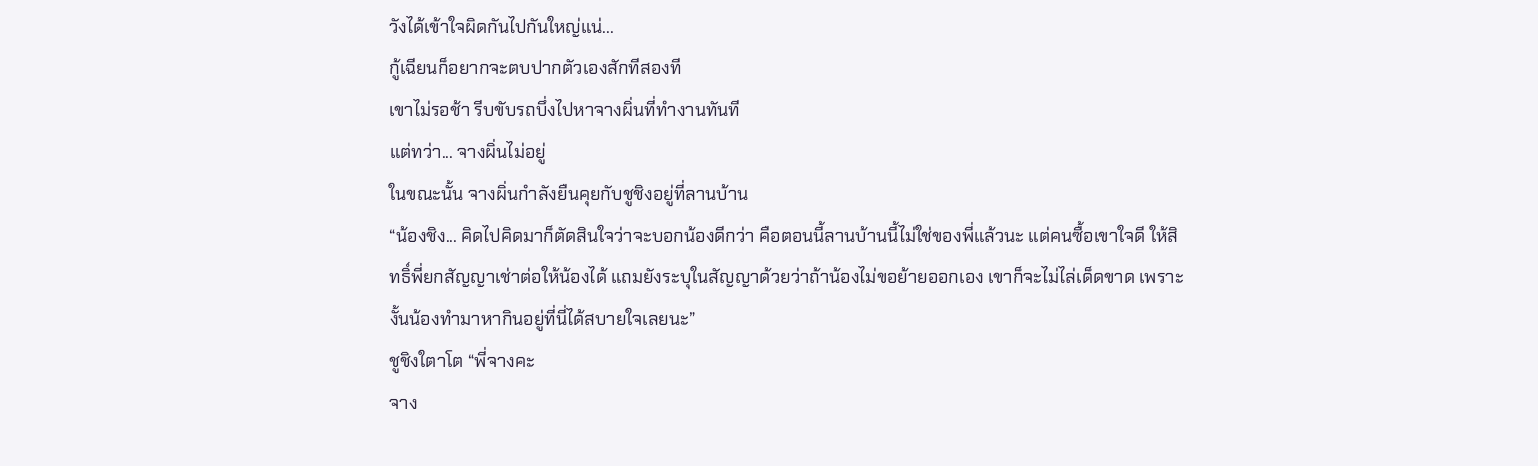วังได้เข้าใจผิดกันไปกันใหญ่แน่...
กู้เฉียนก็อยากจะตบปากตัวเองสักทีสองที
เขาไม่รอช้า รีบขับรถบึ่งไปหาจางผิ่นที่ทำงานทันที
แต่ทว่า... จางผิ่นไม่อยู่
ในขณะนั้น จางผิ่นกำลังยืนคุยกับชูชิงอยู่ที่ลานบ้าน
“น้องชิง... คิดไปคิดมาก็ตัดสินใจว่าจะบอกน้องดีกว่า คือตอนนี้ลานบ้านนี้ไม่ใช่ของพี่แล้วนะ แต่คนซื้อเขาใจดี ให้สิทธิ์พี่ยกสัญญาเช่าต่อให้น้องได้ แถมยังระบุในสัญญาด้วยว่าถ้าน้องไม่ขอย้ายออกเอง เขาก็จะไม่ไล่เด็ดขาด เพราะงั้นน้องทำมาหากินอยู่ที่นี่ได้สบายใจเลยนะ”
ชูชิงใตาโต “พี่จางคะ
จาง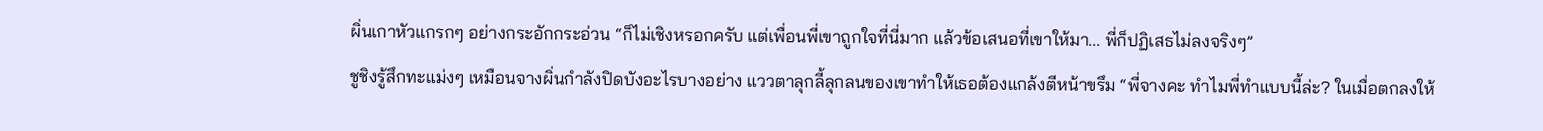ผิ่นเกาหัวแกรกๆ อย่างกระอักกระอ่วน “ก็ไม่เชิงหรอกครับ แต่เพื่อนพี่เขาถูกใจที่นี่มาก แล้วข้อเสนอที่เขาให้มา... พี่ก็ปฏิเสธไม่ลงจริงๆ”
ชูชิงรู้สึกทะแม่งๆ เหมือนจางผิ่นกำลังปิดบังอะไรบางอย่าง แววตาลุกลี้ลุกลนของเขาทำให้เธอต้องแกล้งตีหน้าขรึม “พี่จางคะ ทำไมพี่ทำแบบนี้ล่ะ? ในเมื่อตกลงให้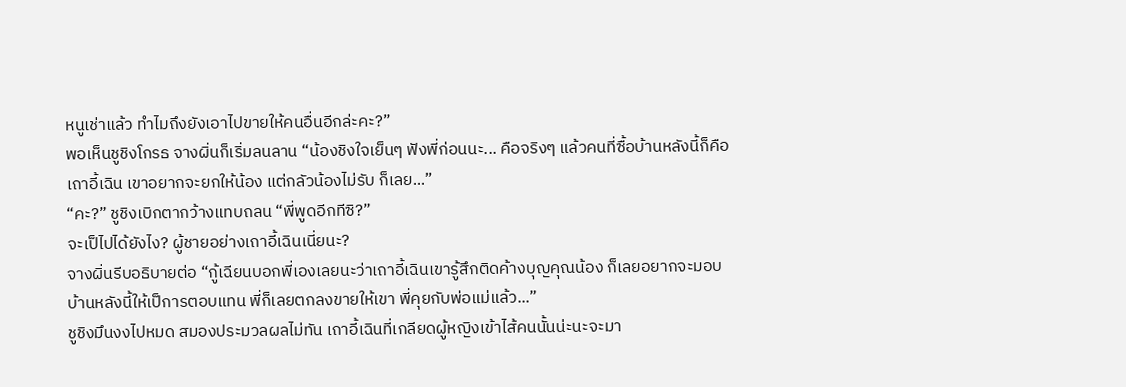หนูเช่าแล้ว ทำไมถึงยังเอาไปขายให้คนอื่นอีกล่ะคะ?”
พอเห็นชูชิงโกรธ จางผิ่นก็เริ่มลนลาน “น้องชิงใจเย็นๆ ฟังพี่ก่อนนะ... คือจริงๆ แล้วคนที่ซื้อบ้านหลังนี้ก็คือเถาอี้เฉิน เขาอยากจะยกให้น้อง แต่กลัวน้องไม่รับ ก็เลย...”
“คะ?” ชูชิงเบิกตากว้างแทบถลน “พี่พูดอีกทีซิ?”
จะเป็ไปได้ยังไง? ผู้ชายอย่างเถาอี้เฉินเนี่ยนะ?
จางผิ่นรีบอธิบายต่อ “กู้เฉียนบอกพี่เองเลยนะว่าเถาอี้เฉินเขารู้สึกติดค้างบุญคุณน้อง ก็เลยอยากจะมอบบ้านหลังนี้ให้เป็การตอบแทน พี่ก็เลยตกลงขายให้เขา พี่คุยกับพ่อแม่แล้ว...”
ชูชิงมึนงงไปหมด สมองประมวลผลไม่ทัน เถาอี้เฉินที่เกลียดผู้หญิงเข้าไส้คนนั้นน่ะนะจะมา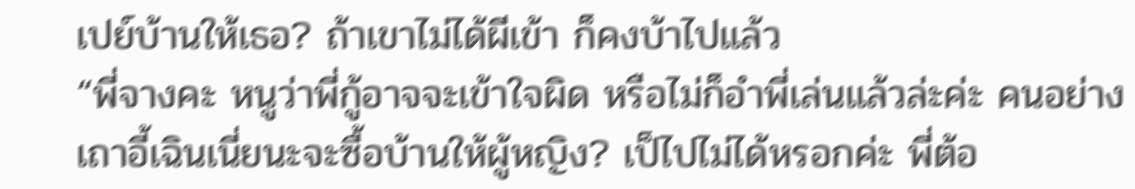เปย์บ้านให้เธอ? ถ้าเขาไม่ได้ผีเข้า ก็คงบ้าไปแล้ว
“พี่จางคะ หนูว่าพี่กู้อาจจะเข้าใจผิด หรือไม่ก็อำพี่เล่นแล้วล่ะค่ะ คนอย่างเถาอี้เฉินเนี่ยนะจะซื้อบ้านให้ผู้หญิง? เป็ไปไม่ได้หรอกค่ะ พี่ต้อ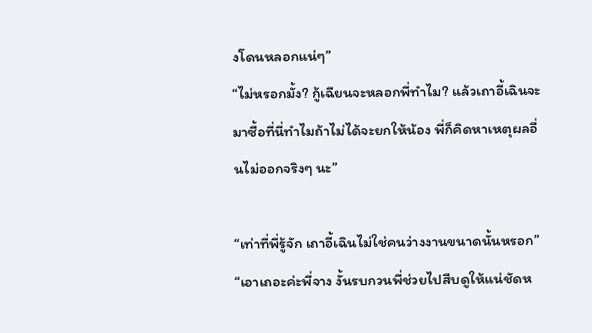งโดนหลอกแน่ๆ”
“ไม่หรอกมั้ง? กู้เฉียนจะหลอกพี่ทำไม? แล้วเถาอี้เฉินจะมาซื้อที่นี่ทำไมถ้าไม่ได้จะยกให้น้อง พี่ก็คิดหาเหตุผลอื่นไม่ออกจริงๆ นะ”

“เท่าที่พี่รู้จัก เถาอี้เฉินไม่ใช่คนว่างงานขนาดนั้นหรอก”
“เอาเถอะค่ะพี่จาง งั้นรบกวนพี่ช่วยไปสืบดูให้แน่ชัดห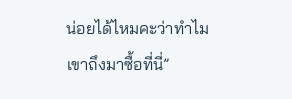น่อยได้ไหมคะว่าทำไมเขาถึงมาซื้อที่นี่”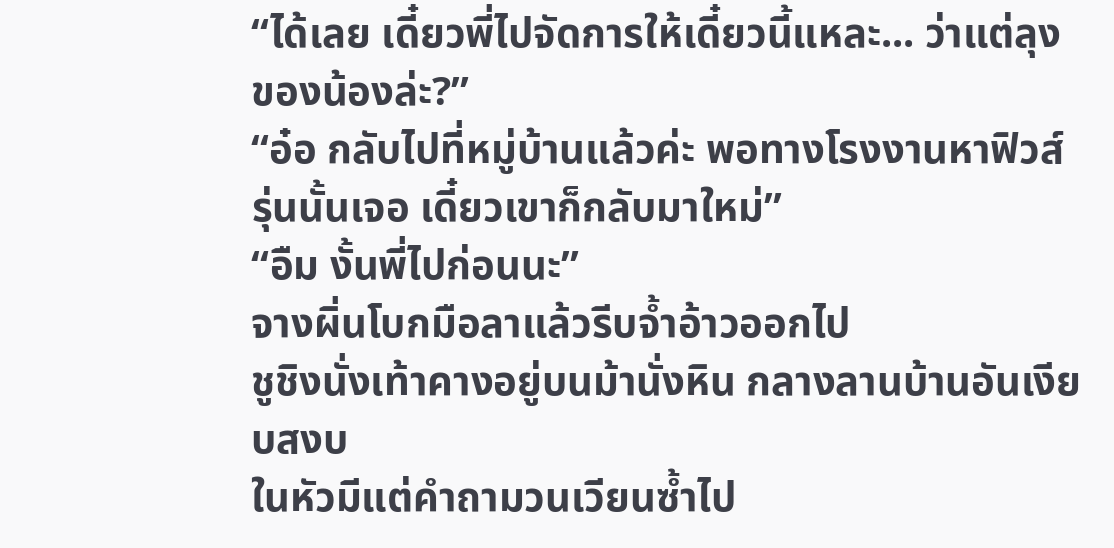“ได้เลย เดี๋ยวพี่ไปจัดการให้เดี๋ยวนี้แหละ... ว่าแต่ลุงของน้องล่ะ?”
“อ๋อ กลับไปที่หมู่บ้านแล้วค่ะ พอทางโรงงานหาฟิวส์รุ่นนั้นเจอ เดี๋ยวเขาก็กลับมาใหม่”
“อืม งั้นพี่ไปก่อนนะ”
จางผิ่นโบกมือลาแล้วรีบจ้ำอ้าวออกไป
ชูชิงนั่งเท้าคางอยู่บนม้านั่งหิน กลางลานบ้านอันเงียบสงบ
ในหัวมีแต่คำถามวนเวียนซ้ำไป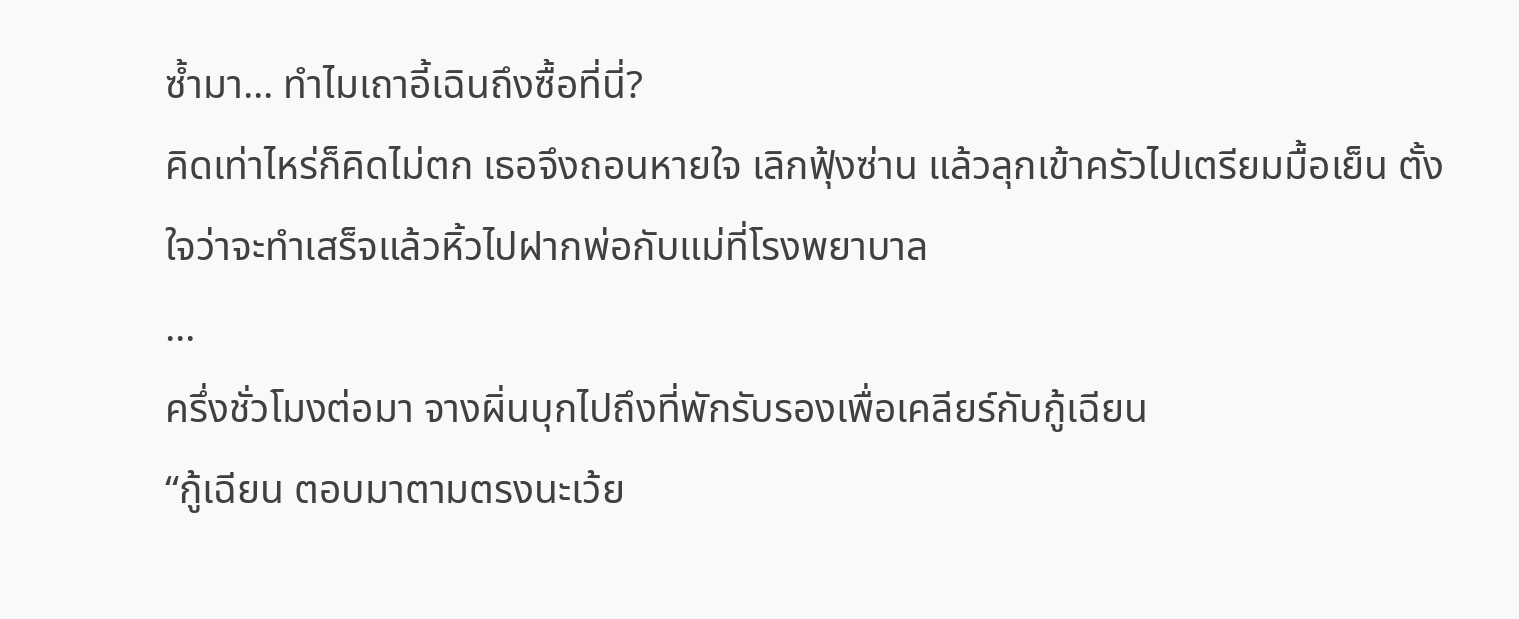ซ้ำมา... ทำไมเถาอี้เฉินถึงซื้อที่นี่?
คิดเท่าไหร่ก็คิดไม่ตก เธอจึงถอนหายใจ เลิกฟุ้งซ่าน แล้วลุกเข้าครัวไปเตรียมมื้อเย็น ตั้งใจว่าจะทำเสร็จแล้วหิ้วไปฝากพ่อกับแม่ที่โรงพยาบาล
...
ครึ่งชั่วโมงต่อมา จางผิ่นบุกไปถึงที่พักรับรองเพื่อเคลียร์กับกู้เฉียน
“กู้เฉียน ตอบมาตามตรงนะเว้ย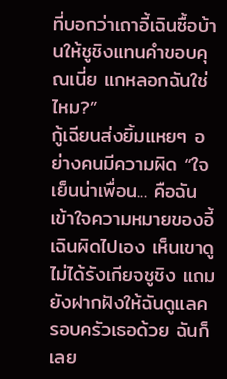ที่บอกว่าเถาอี้เฉินซื้อบ้านให้ชูชิงแทนคำขอบคุณเนี่ย แกหลอกฉันใช่ไหม?”
กู้เฉียนส่งยิ้มแหยๆ อย่างคนมีความผิด “ใจเย็นน่าเพื่อน... คือฉันเข้าใจความหมายของอี้เฉินผิดไปเอง เห็นเขาดูไม่ได้รังเกียจชูชิง แถมยังฝากฝังให้ฉันดูแลครอบครัวเธอด้วย ฉันก็เลย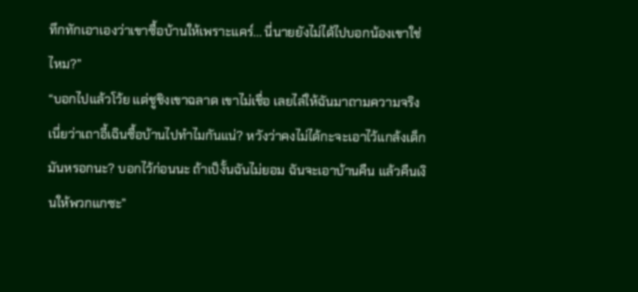ทึกทักเอาเองว่าเขาซื้อบ้านให้เพราะแคร์... นี่นายยังไม่ได้ไปบอกน้องเขาใช่ไหม?”
“บอกไปแล้วโว้ย แต่ชูชิงเขาฉลาด เขาไม่เชื่อ เลยไล่ให้ฉันมาถามความจริงเนี่ยว่าเถาอี้เฉินซื้อบ้านไปทำไมกันแน่? หวังว่าคงไม่ได้กะจะเอาไว้แกล้งเด็กมันหรอกนะ? บอกไว้ก่อนนะ ถ้าเป็งั้นฉันไม่ยอม ฉันจะเอาบ้านคืน แล้วคืนเงินให้พวกแกซะ”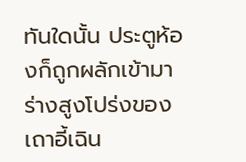ทันใดนั้น ประตูห้องก็ถูกผลักเข้ามา ร่างสูงโปร่งของเถาอี้เฉิน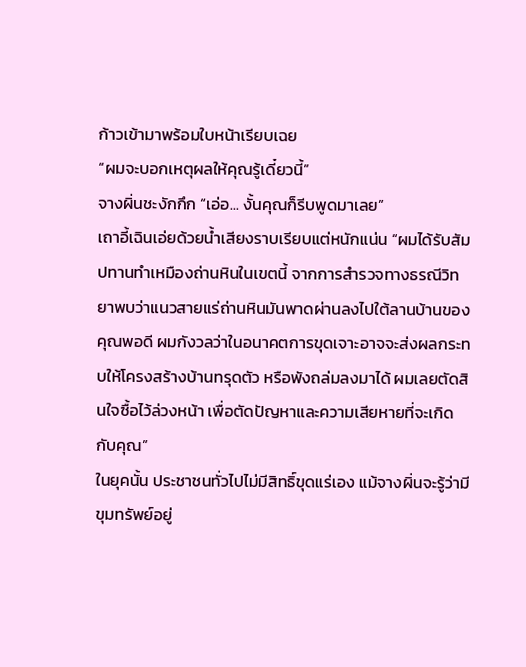ก้าวเข้ามาพร้อมใบหน้าเรียบเฉย
“ผมจะบอกเหตุผลให้คุณรู้เดี๋ยวนี้”
จางผิ่นชะงักกึก “เอ่อ... งั้นคุณก็รีบพูดมาเลย”
เถาอี้เฉินเอ่ยด้วยน้ำเสียงราบเรียบแต่หนักแน่น “ผมได้รับสัมปทานทำเหมืองถ่านหินในเขตนี้ จากการสำรวจทางธรณีวิทยาพบว่าแนวสายแร่ถ่านหินมันพาดผ่านลงไปใต้ลานบ้านของคุณพอดี ผมกังวลว่าในอนาคตการขุดเจาะอาจจะส่งผลกระทบให้โครงสร้างบ้านทรุดตัว หรือพังถล่มลงมาได้ ผมเลยตัดสินใจซื้อไว้ล่วงหน้า เพื่อตัดปัญหาและความเสียหายที่จะเกิดกับคุณ”
ในยุคนั้น ประชาชนทั่วไปไม่มีสิทธิ์ขุดแร่เอง แม้จางผิ่นจะรู้ว่ามีขุมทรัพย์อยู่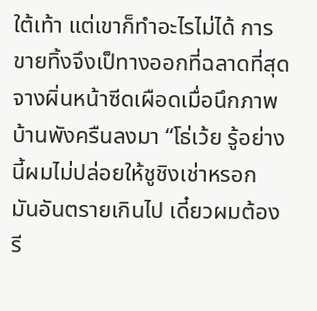ใต้เท้า แต่เขาก็ทำอะไรไม่ได้ การขายทิ้งจึงเป็ทางออกที่ฉลาดที่สุด
จางผิ่นหน้าซีดเผือดเมื่อนึกภาพบ้านพังครืนลงมา “โธ่เว้ย รู้อย่างนี้ผมไม่ปล่อยให้ชูชิงเช่าหรอก มันอันตรายเกินไป เดี๋ยวผมต้องรี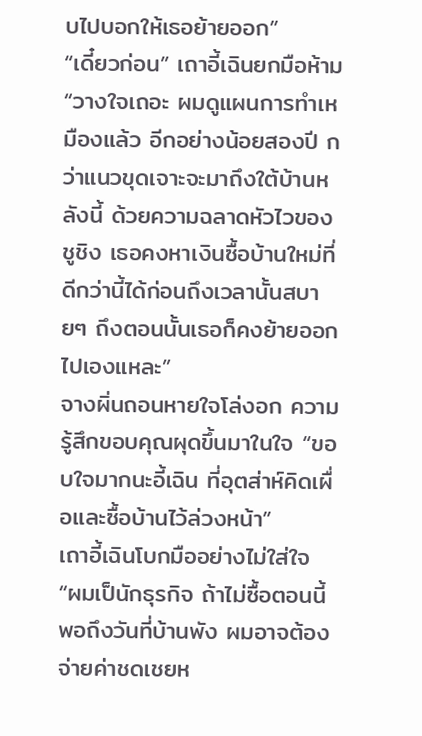บไปบอกให้เธอย้ายออก”
“เดี๋ยวก่อน” เถาอี้เฉินยกมือห้าม “วางใจเถอะ ผมดูแผนการทำเหมืองแล้ว อีกอย่างน้อยสองปี กว่าแนวขุดเจาะจะมาถึงใต้บ้านหลังนี้ ด้วยความฉลาดหัวไวของชูชิง เธอคงหาเงินซื้อบ้านใหม่ที่ดีกว่านี้ได้ก่อนถึงเวลานั้นสบายๆ ถึงตอนนั้นเธอก็คงย้ายออกไปเองแหละ”
จางผิ่นถอนหายใจโล่งอก ความรู้สึกขอบคุณผุดขึ้นมาในใจ “ขอบใจมากนะอี้เฉิน ที่อุตส่าห์คิดเผื่อและซื้อบ้านไว้ล่วงหน้า”
เถาอี้เฉินโบกมืออย่างไม่ใส่ใจ “ผมเป็นักธุรกิจ ถ้าไม่ซื้อตอนนี้ พอถึงวันที่บ้านพัง ผมอาจต้องจ่ายค่าชดเชยห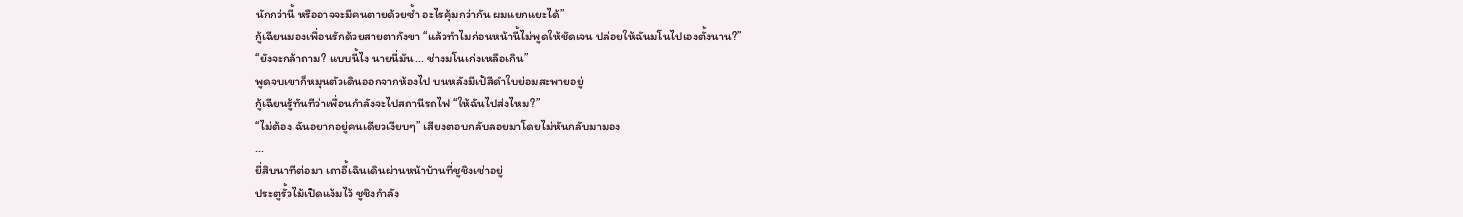นักกว่านี้ หรืออาจจะมีคนตายด้วยซ้ำ อะไรคุ้มกว่ากัน ผมแยกแยะได้”
กู้เฉียนมองเพื่อนรักด้วยสายตากังขา “แล้วทำไมก่อนหน้านี้ไม่พูดให้ชัดเจน ปล่อยให้ฉันมโนไปเองตั้งนาน?”
“ยังจะกล้าถาม? แบบนี้ไง นายนี่มัน... ช่างมโนเก่งเหลือเกิน”
พูดจบเขาก็หมุนตัวเดินออกจากห้องไป บนหลังมีเป้สีดำใบย่อมสะพายอยู่
กู้เฉียนรู้ทันทีว่าเพื่อนกำลังจะไปสถานีรถไฟ “ให้ฉันไปส่งไหม?”
“ไม่ต้อง ฉันอยากอยู่คนเดียวเงียบๆ” เสียงตอบกลับลอยมาโดยไม่หันกลับมามอง
...
ยี่สิบนาทีต่อมา เถาอี้เฉินเดินผ่านหน้าบ้านที่ชูชิงเช่าอยู่
ประตูรั้วไม้เปิดแง้มไว้ ชูชิงกำลัง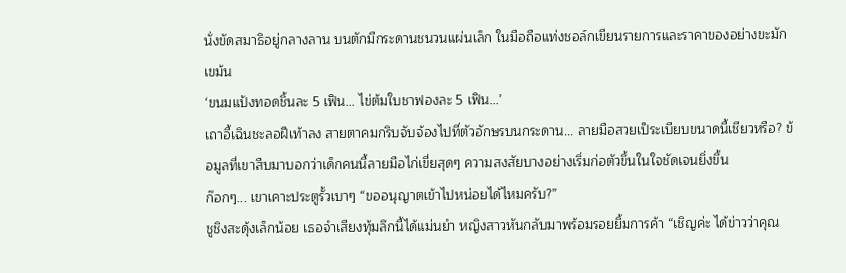นั่งขัดสมาธิอยู่กลางลาน บนตักมีกระดานชนวนแผ่นเล็ก ในมือถือแท่งชอล์กเขียนรายการและราคาของอย่างขะมักเขม้น
‘ขนมแป้งทอดชิ้นละ 5 เฟิน... ไข่ต้มใบชาฟองละ 5 เฟิน...’
เถาอี้เฉินชะลอฝีเท้าลง สายตาคมกริบจับจ้องไปที่ตัวอักษรบนกระดาน... ลายมือสวยเป็ระเบียบขนาดนี้เชียวหรือ? ข้อมูลที่เขาสืบมาบอกว่าเด็กคนนี้ลายมือไก่เขี่ยสุดๆ ความสงสัยบางอย่างเริ่มก่อตัวขึ้นในใจชัดเจนยิ่งขึ้น
ก๊อกๆ... เขาเคาะประตูรั้วเบาๆ “ขออนุญาตเข้าไปหน่อยได้ไหมครับ?”
ชูชิงสะดุ้งเล็กน้อย เธอจำเสียงทุ้มลึกนี้ได้แม่นยำ หญิงสาวหันกลับมาพร้อมรอยยิ้มการค้า “เชิญค่ะ ได้ข่าวว่าคุณ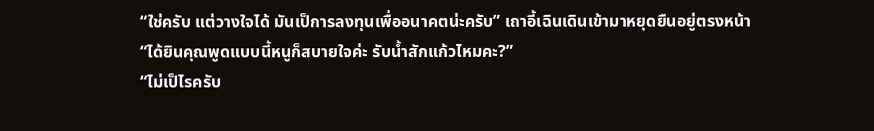“ใช่ครับ แต่วางใจได้ มันเป็การลงทุนเพื่ออนาคตน่ะครับ” เถาอี้เฉินเดินเข้ามาหยุดยืนอยู่ตรงหน้า
“ได้ยินคุณพูดแบบนี้หนูก็สบายใจค่ะ รับน้ำสักแก้วไหมคะ?”
“ไม่เป็ไรครับ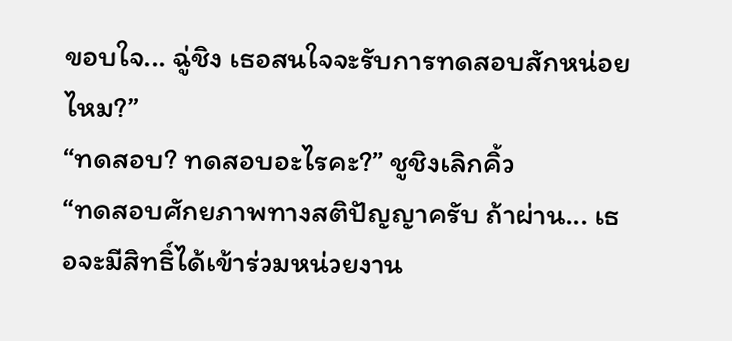ขอบใจ... ฉู่ชิง เธอสนใจจะรับการทดสอบสักหน่อยไหม?”
“ทดสอบ? ทดสอบอะไรคะ?” ชูชิงเลิกคิ้ว
“ทดสอบศักยภาพทางสติปัญญาครับ ถ้าผ่าน... เธอจะมีสิทธิ์ได้เข้าร่วมหน่วยงาน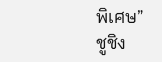พิเศษ”
ชูชิง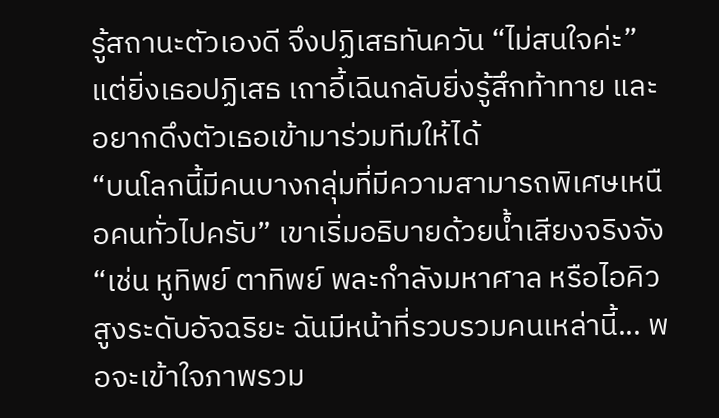รู้สถานะตัวเองดี จึงปฏิเสธทันควัน “ไม่สนใจค่ะ”
แต่ยิ่งเธอปฏิเสธ เถาอี้เฉินกลับยิ่งรู้สึกท้าทาย และอยากดึงตัวเธอเข้ามาร่วมทีมให้ได้
“บนโลกนี้มีคนบางกลุ่มที่มีความสามารถพิเศษเหนือคนทั่วไปครับ” เขาเริ่มอธิบายด้วยน้ำเสียงจริงจัง “เช่น หูทิพย์ ตาทิพย์ พละกำลังมหาศาล หรือไอคิวสูงระดับอัจฉริยะ ฉันมีหน้าที่รวบรวมคนเหล่านี้... พอจะเข้าใจภาพรวม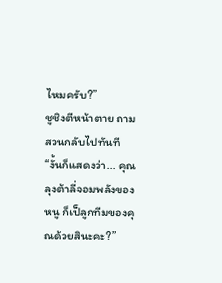ไหมครับ?”
ชูชิงตีหน้าตาย ถามสวนกลับไปทันที “งั้นก็แสดงว่า... คุณลุงต้าลี่จอมพลังของหนู ก็เป็ลูกทีมของคุณด้วยสินะคะ?”